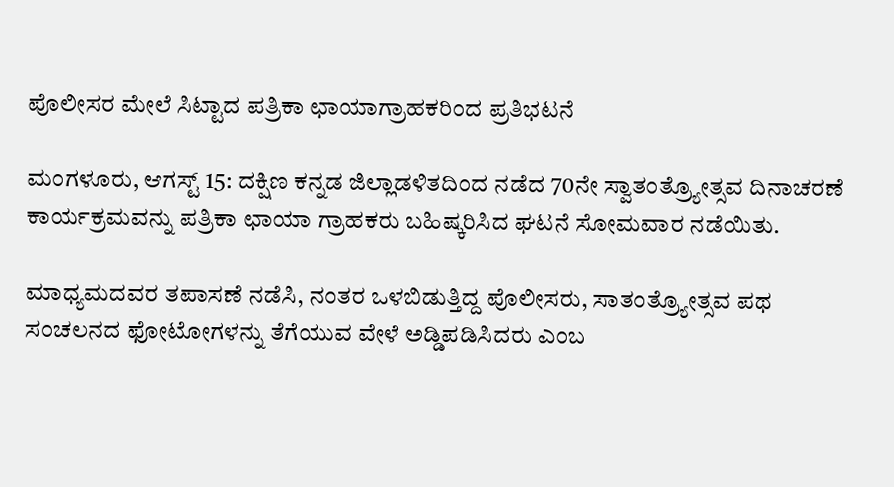ಪೊಲೀಸರ ಮೇಲೆ ಸಿಟ್ಟಾದ ಪತ್ರಿಕಾ ಛಾಯಾಗ್ರಾಹಕರಿಂದ ಪ್ರತಿಭಟನೆ

ಮಂಗಳೂರು, ಆಗಸ್ಟ್ 15: ದಕ್ಷಿಣ ಕನ್ನಡ ಜಿಲ್ಲಾಡಳಿತದಿಂದ ನಡೆದ 70ನೇ ಸ್ವಾತಂತ್ರ್ಯೋತ್ಸವ ದಿನಾಚರಣೆ ಕಾರ್ಯಕ್ರಮವನ್ನು ಪತ್ರಿಕಾ ಛಾಯಾ ಗ್ರಾಹಕರು ಬಹಿಷ್ಕರಿಸಿದ ಘಟನೆ ಸೋಮವಾರ ನಡೆಯಿತು.

ಮಾಧ್ಯಮದವರ ತಪಾಸಣೆ ನಡೆಸಿ, ನಂತರ ಒಳಬಿಡುತ್ತಿದ್ದ ಪೊಲೀಸರು, ಸಾತಂತ್ರ್ಯೋತ್ಸವ ಪಥ ಸಂಚಲನದ ಫೋಟೋಗಳನ್ನು ತೆಗೆಯುವ ವೇಳೆ ಅಡ್ಡಿಪಡಿಸಿದರು ಎಂಬ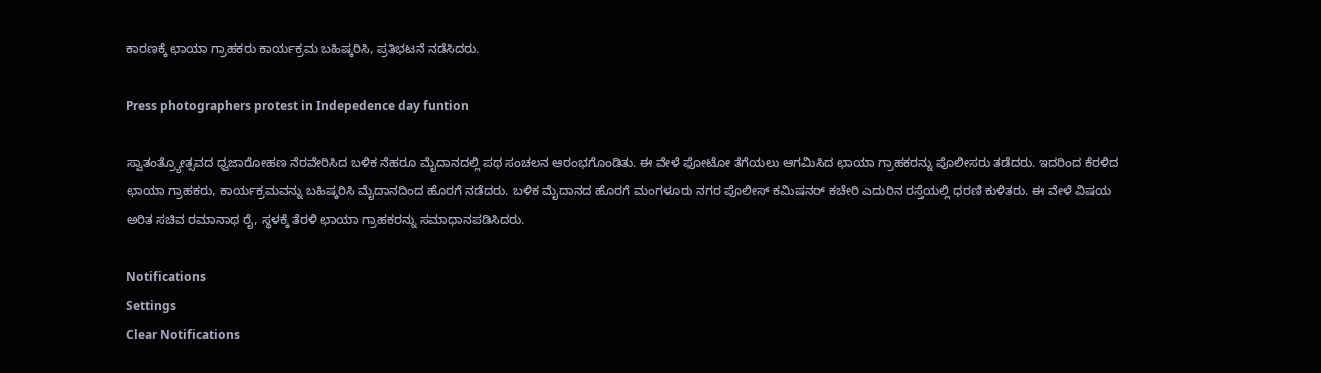ಕಾರಣಕ್ಕೆ ಛಾಯಾ ಗ್ರಾಹಕರು ಕಾರ್ಯಕ್ರಮ ಬಹಿಷ್ಕರಿಸಿ, ಪ್ರತಿಭಟನೆ ನಡೆಸಿದರು.

Press photographers protest in Indepedence day funtion

ಸ್ವಾತಂತ್ರ್ಯೋತ್ಸವದ ಧ್ವಜಾರೋಹಣ ನೆರವೇರಿಸಿದ ಬಳಿಕ ನೆಹರೂ ಮೈದಾನದಲ್ಲಿ ಪಥ ಸಂಚಲನ ಆರಂಭಗೊಂಡಿತು. ಈ ವೇಳೆ ಫೋಟೋ ತೆಗೆಯಲು ಆಗಮಿಸಿದ ಛಾಯಾ ಗ್ರಾಹಕರನ್ನು ಪೊಲೀಸರು ತಡೆದರು. ಇದರಿಂದ ಕೆರಳಿದ ಛಾಯಾ ಗ್ರಾಹಕರು, ಕಾರ್ಯಕ್ರಮವನ್ನು ಬಹಿಷ್ಕರಿಸಿ ಮೈದಾನದಿಂದ ಹೊರಗೆ ನಡೆದರು. ಬಳಿಕ ಮೈದಾನದ ಹೊರಗೆ ಮಂಗಳೂರು ನಗರ ಪೊಲೀಸ್ ಕಮಿಷನರ್ ಕಚೇರಿ ಎದುರಿನ ರಸ್ತೆಯಲ್ಲಿ ಧರಣಿ ಕುಳಿತರು. ಈ ವೇಳೆ ವಿಷಯ ಅರಿತ ಸಚಿವ ರಮಾನಾಥ ರೈ, ಸ್ಥಳಕ್ಕೆ ತೆರಳಿ ಛಾಯಾ ಗ್ರಾಹಕರನ್ನು ಸಮಾಧಾನಪಡಿಸಿದರು.

Notifications
Settings
Clear Notifications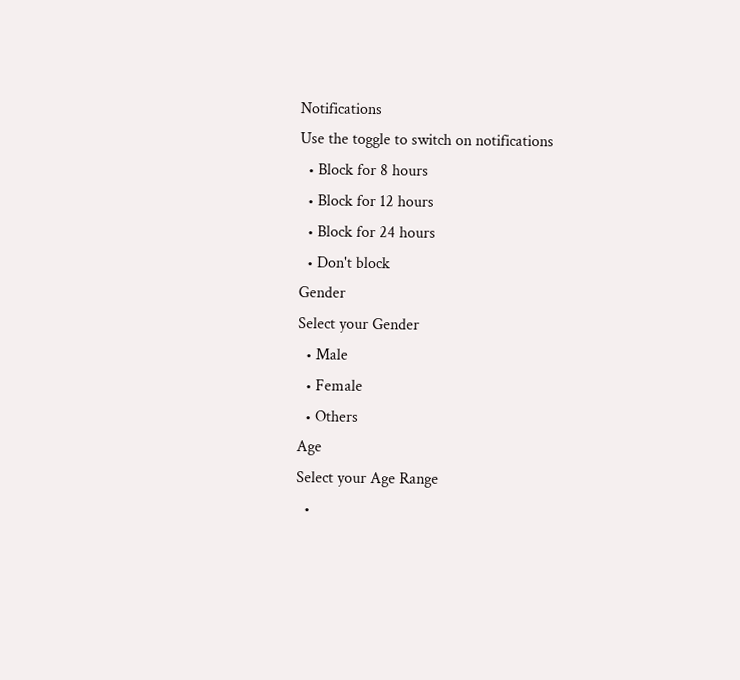Notifications
Use the toggle to switch on notifications
  • Block for 8 hours
  • Block for 12 hours
  • Block for 24 hours
  • Don't block
Gender
Select your Gender
  • Male
  • Female
  • Others
Age
Select your Age Range
  •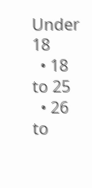Under 18
  • 18 to 25
  • 26 to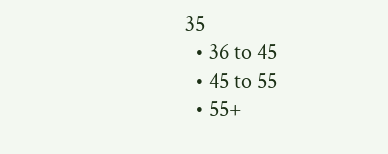35
  • 36 to 45
  • 45 to 55
  • 55+